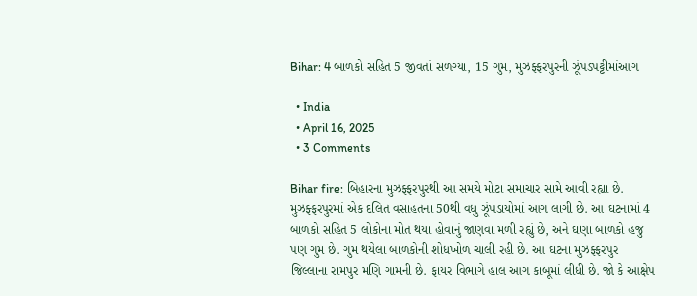Bihar: 4 બાળકો સહિત 5 જીવતાં સળગ્યા, 15 ગુમ, મુઝફ્ફરપુરની ઝૂંપડપટ્ટીમાંઆગ

  • India
  • April 16, 2025
  • 3 Comments

Bihar fire: બિહારના મુઝફ્ફરપુરથી આ સમયે મોટા સમાચાર સામે આવી રહ્યા છે. મુઝફ્ફરપુરમાં એક દલિત વસાહતના 50થી વધુ ઝૂંપડાયોમાં આગ લાગી છે. આ ઘટનામાં 4 બાળકો સહિત 5 લોકોના મોત થયા હોવાનું જાણવા મળી રહ્યું છે, અને ઘણા બાળકો હજુ પણ ગુમ છે. ગુમ થયેલા બાળકોની શોધખોળ ચાલી રહી છે. આ ઘટના મુઝફ્ફરપુર જિલ્લાના રામપુર મણિ ગામની છે. ફાયર વિભાગે હાલ આગ કાબૂમાં લીધી છે. જો કે આક્ષેપ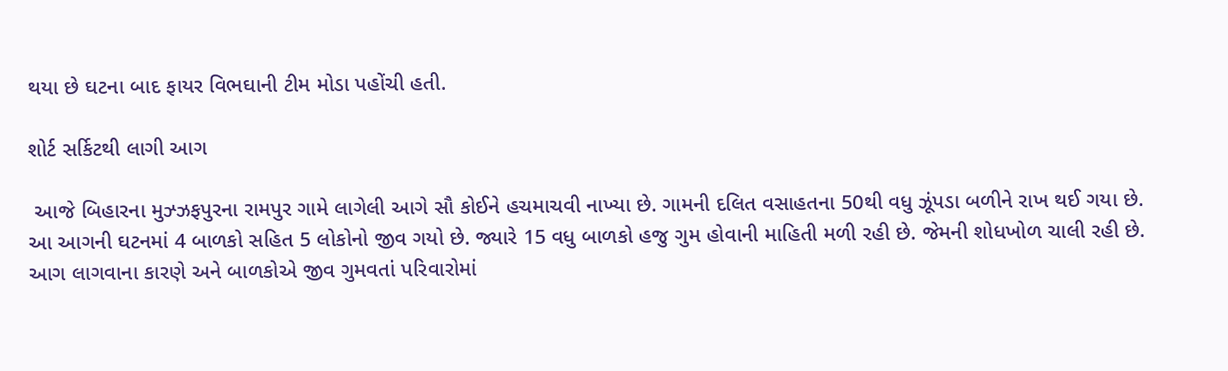થયા છે ઘટના બાદ ફાયર વિભઘાની ટીમ મોડા પહોંચી હતી.

શોર્ટ સર્કિટથી લાગી આગ

 આજે બિહારના મુઝ્ઝફપુરના રામપુર ગામે લાગેલી આગે સૌ કોઈને હચમાચવી નાખ્યા છે. ગામની દલિત વસાહતના 50થી વધુ ઝૂંપડા બળીને રાખ થઈ ગયા છે.  આ આગની ઘટનમાં 4 બાળકો સહિત 5 લોકોનો જીવ ગયો છે. જ્યારે 15 વધુ બાળકો હજુ ગુમ હોવાની માહિતી મળી રહી છે. જેમની શોધખોળ ચાલી રહી છે. આગ લાગવાના કારણે અને બાળકોએ જીવ ગુમવતાં પરિવારોમાં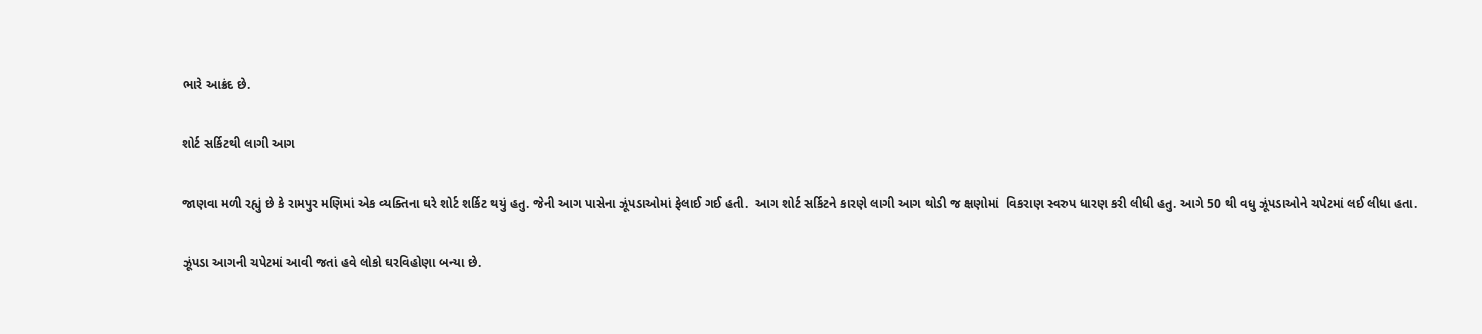ભારે આક્રંદ છે.

શોર્ટ સર્કિટથી લાગી આગ

જાણવા મળી રહ્યું છે કે રામપુર મણિમાં એક વ્યક્તિના ઘરે શોર્ટ શર્કિટ થયું હતુ. જેની આગ પાસેના ઝૂંપડાઓમાં ફેલાઈ ગઈ હતી.  આગ શોર્ટ સર્કિટને કારણે લાગી આગ થોડી જ ક્ષણોમાં  વિકરાણ સ્વરુપ ધારણ કરી લીધી હતુ. આગે 50 થી વધુ ઝૂંપડાઓને ચપેટમાં લઈ લીધા હતા.

ઝૂંપડા આગની ચપેટમાં આવી જતાં હવે લોકો ઘરવિહોણા બન્યા છે.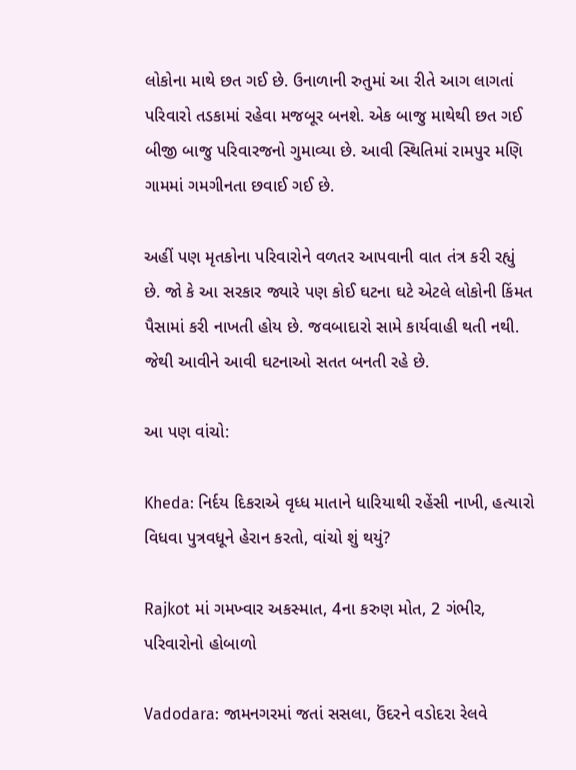લોકોના માથે છત ગઈ છે. ઉનાળાની રુતુમાં આ રીતે આગ લાગતાં પરિવારો તડકામાં રહેવા મજબૂર બનશે. એક બાજુ માથેથી છત ગઈ બીજી બાજુ પરિવારજનો ગુમાવ્યા છે. આવી સ્થિતિમાં રામપુર મણિ ગામમાં ગમગીનતા છવાઈ ગઈ છે.

અહીં પણ મૃતકોના પરિવારોને વળતર આપવાની વાત તંત્ર કરી રહ્યું છે. જો કે આ સરકાર જ્યારે પણ કોઈ ઘટના ઘટે એટલે લોકોની કિંમત પૈસામાં કરી નાખતી હોય છે. જવબાદારો સામે કાર્યવાહી થતી નથી. જેથી આવીને આવી ઘટનાઓ સતત બનતી રહે છે.

આ પણ વાંચો:

Kheda: નિર્દય દિકરાએ વૃધ્ધ માતાને ધારિયાથી રહેંસી નાખી, હત્યારો વિધવા પુત્રવધૂને હેરાન કરતો, વાંચો શું થયું?

Rajkot માં ગમખ્વાર અકસ્માત, 4ના કરુણ મોત, 2 ગંભીર, પરિવારોનો હોબાળો

Vadodara: જામનગરમાં જતાં સસલા, ઉંદરને વડોદરા રેલવે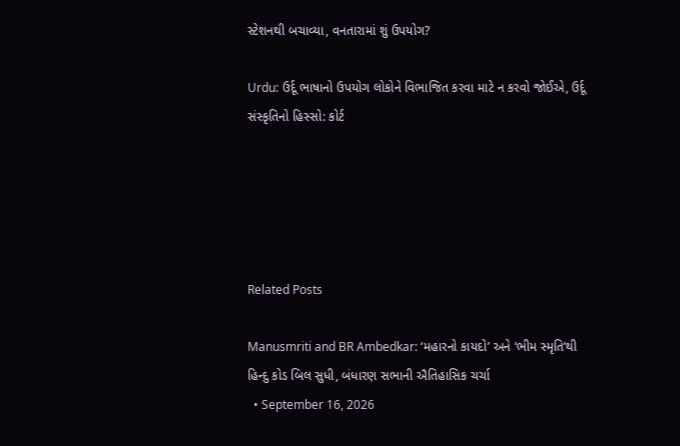સ્ટેશનથી બચાવ્યા, વનતારામાં શું ઉપયોગ?

Urdu: ઉર્દૂ ભાષાનો ઉપયોગ લોકોને વિભાજિત કરવા માટે ન કરવો જોઈએ, ઉર્દૂ સંસ્કૃતિનો હિસ્સો: કોર્ટ





Related Posts

Manusmriti and BR Ambedkar: ‘મહારનો કાયદો’ અને ‘ભીમ સ્મૃતિ’થી હિન્દુ કોડ બિલ સુધી, બંધારણ સભાની ઐતિહાસિક ચર્ચા
  • September 16, 2026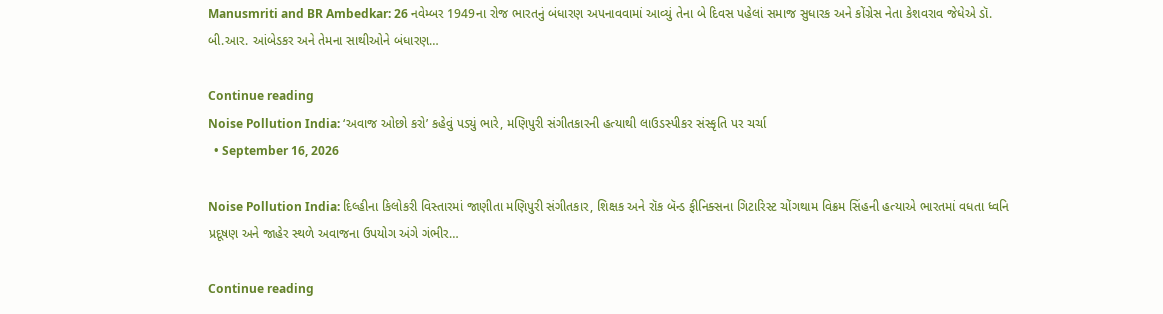Manusmriti and BR Ambedkar: 26 નવેમ્બર 1949ના રોજ ભારતનું બંધારણ અપનાવવામાં આવ્યું તેના બે દિવસ પહેલાં સમાજ સુધારક અને કોંગ્રેસ નેતા કેશવરાવ જેધેએ ડૉ. બી.આર. આંબેડકર અને તેમના સાથીઓને બંધારણ…

Continue reading
Noise Pollution India: ‘અવાજ ઓછો કરો’ કહેવું પડ્યું ભારે, મણિપુરી સંગીતકારની હત્યાથી લાઉડસ્પીકર સંસ્કૃતિ પર ચર્ચા
  • September 16, 2026

Noise Pollution India: દિલ્હીના કિલોકરી વિસ્તારમાં જાણીતા મણિપુરી સંગીતકાર, શિક્ષક અને રૉક બૅન્ડ ફીનિક્સના ગિટારિસ્ટ ચોંગથામ વિક્રમ સિંહની હત્યાએ ભારતમાં વધતા ધ્વનિ પ્રદૂષણ અને જાહેર સ્થળે અવાજના ઉપયોગ અંગે ગંભીર…

Continue reading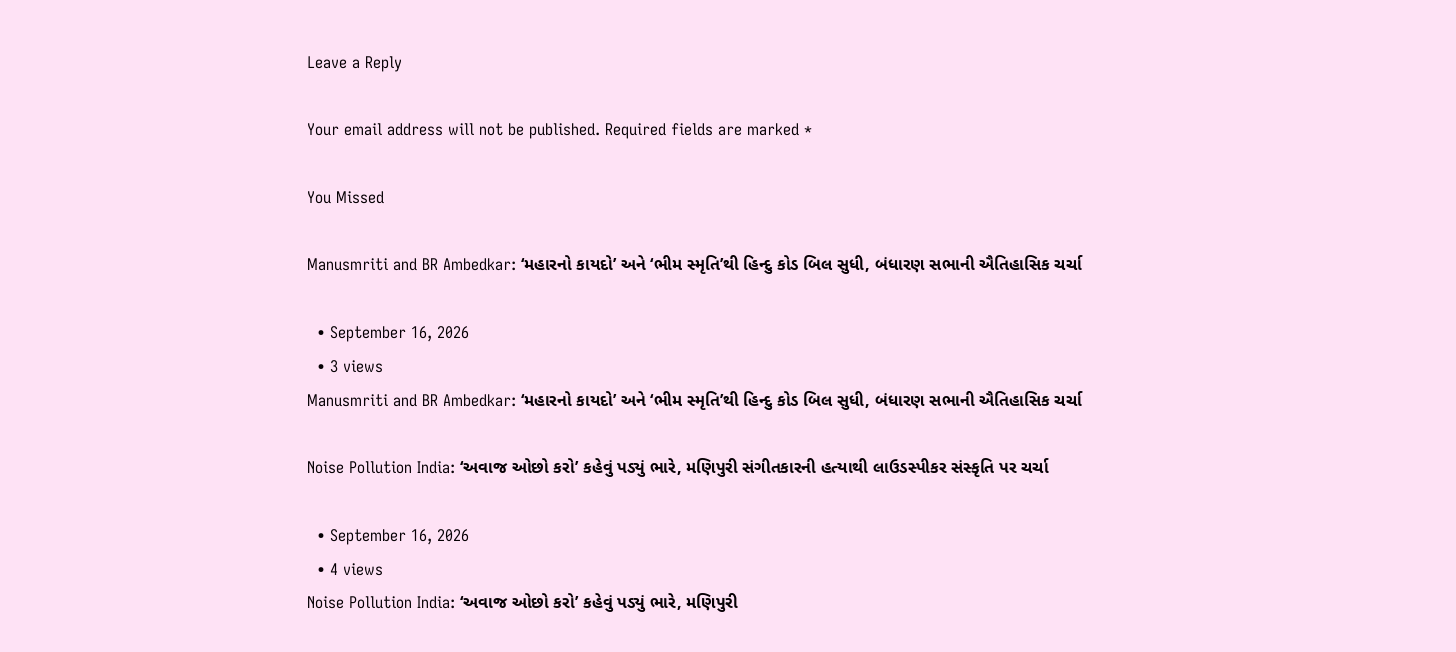Leave a Reply

Your email address will not be published. Required fields are marked *

You Missed

Manusmriti and BR Ambedkar: ‘મહારનો કાયદો’ અને ‘ભીમ સ્મૃતિ’થી હિન્દુ કોડ બિલ સુધી, બંધારણ સભાની ઐતિહાસિક ચર્ચા

  • September 16, 2026
  • 3 views
Manusmriti and BR Ambedkar: ‘મહારનો કાયદો’ અને ‘ભીમ સ્મૃતિ’થી હિન્દુ કોડ બિલ સુધી, બંધારણ સભાની ઐતિહાસિક ચર્ચા

Noise Pollution India: ‘અવાજ ઓછો કરો’ કહેવું પડ્યું ભારે, મણિપુરી સંગીતકારની હત્યાથી લાઉડસ્પીકર સંસ્કૃતિ પર ચર્ચા

  • September 16, 2026
  • 4 views
Noise Pollution India: ‘અવાજ ઓછો કરો’ કહેવું પડ્યું ભારે, મણિપુરી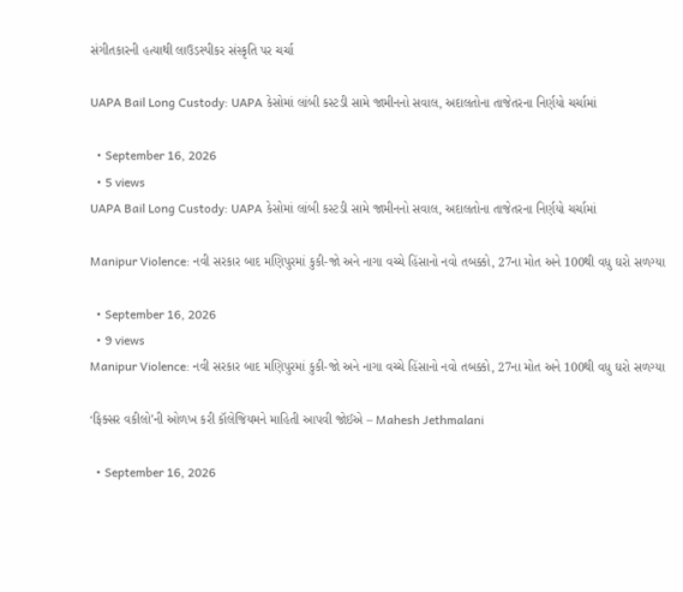સંગીતકારની હત્યાથી લાઉડસ્પીકર સંસ્કૃતિ પર ચર્ચા

UAPA Bail Long Custody: UAPA કેસોમાં લાંબી કસ્ટડી સામે જામીનનો સવાલ, અદાલતોના તાજેતરના નિર્ણયો ચર્ચામાં

  • September 16, 2026
  • 5 views
UAPA Bail Long Custody: UAPA કેસોમાં લાંબી કસ્ટડી સામે જામીનનો સવાલ, અદાલતોના તાજેતરના નિર્ણયો ચર્ચામાં

Manipur Violence: નવી સરકાર બાદ મણિપુરમાં કુકી-જો અને નાગા વચ્ચે હિંસાનો નવો તબક્કો, 27ના મોત અને 100થી વધુ ઘરો સળગ્યા

  • September 16, 2026
  • 9 views
Manipur Violence: નવી સરકાર બાદ મણિપુરમાં કુકી-જો અને નાગા વચ્ચે હિંસાનો નવો તબક્કો, 27ના મોત અને 100થી વધુ ઘરો સળગ્યા

‘ફિક્સર વકીલો’ની ઓળખ કરી કૉલેજિયમને માહિતી આપવી જોઈએ – Mahesh Jethmalani

  • September 16, 2026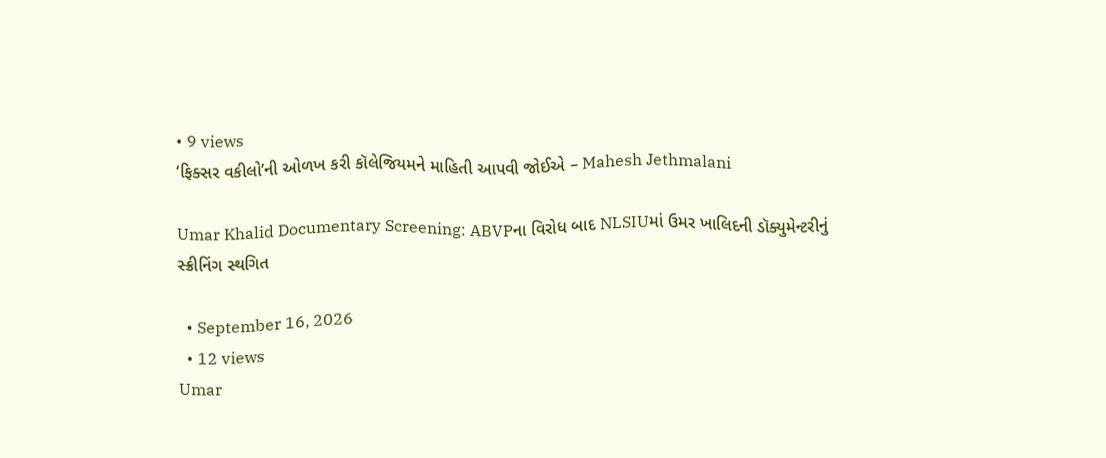• 9 views
‘ફિક્સર વકીલો’ની ઓળખ કરી કૉલેજિયમને માહિતી આપવી જોઈએ – Mahesh Jethmalani

Umar Khalid Documentary Screening: ABVPના વિરોધ બાદ NLSIUમાં ઉમર ખાલિદની ડૉક્યુમેન્ટરીનું સ્ક્રીનિંગ સ્થગિત

  • September 16, 2026
  • 12 views
Umar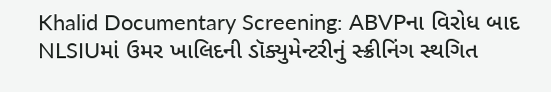Khalid Documentary Screening: ABVPના વિરોધ બાદ NLSIUમાં ઉમર ખાલિદની ડૉક્યુમેન્ટરીનું સ્ક્રીનિંગ સ્થગિત